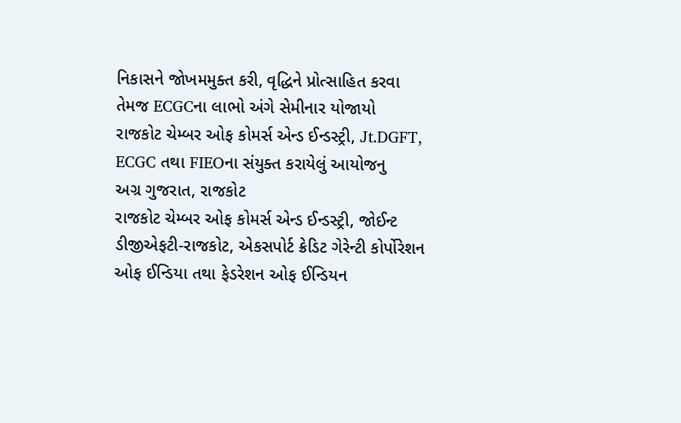નિકાસને જોખમમુક્ત કરી, વૃદ્ધિને પ્રોત્સાહિત કરવા તેમજ ECGCના લાભો અંગે સેમીનાર યોજાયો
રાજકોટ ચેમ્બર ઓફ કોમર્સ એન્ડ ઈન્ડસ્ટ્રી, Jt.DGFT, ECGC તથા FIEOના સંયુક્ત કરાયેલું આયોજનુ
અગ્ર ગુજરાત, રાજકોટ
રાજકોટ ચેમ્બર ઓફ કોમર્સ એન્ડ ઈન્ડસ્ટ્રી, જોઈન્ટ ડીજીએફટી-રાજકોટ, એકસપોર્ટ ક્રેડિટ ગેરેન્ટી કોર્પોરેશન ઓફ ઈન્ડિયા તથા ફેડરેશન ઓફ ઈન્ડિયન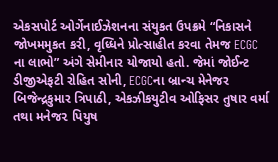એકસપોર્ટ ઓર્ગેનાઈઝેશનના સંયુકત ઉપક્રમે “નિકાસને જોખમમુકત કરી, વૃધ્ધિને પ્રોત્સાહીત કરવા તેમજ ECGC ના લાભો” અંગે સેમીનાર યોજાયો હતો. જેમાં જોઈન્ટ ડીજીએફટી રોહિત સોની, ECGCના બ્રાન્ચ મેનેજર બિજેન્દ્રકુમાર ત્રિપાઠી, એકઝીકયુટીવ ઓફિસર તુષાર વર્મા તથા મનેજ૨ પિયુષ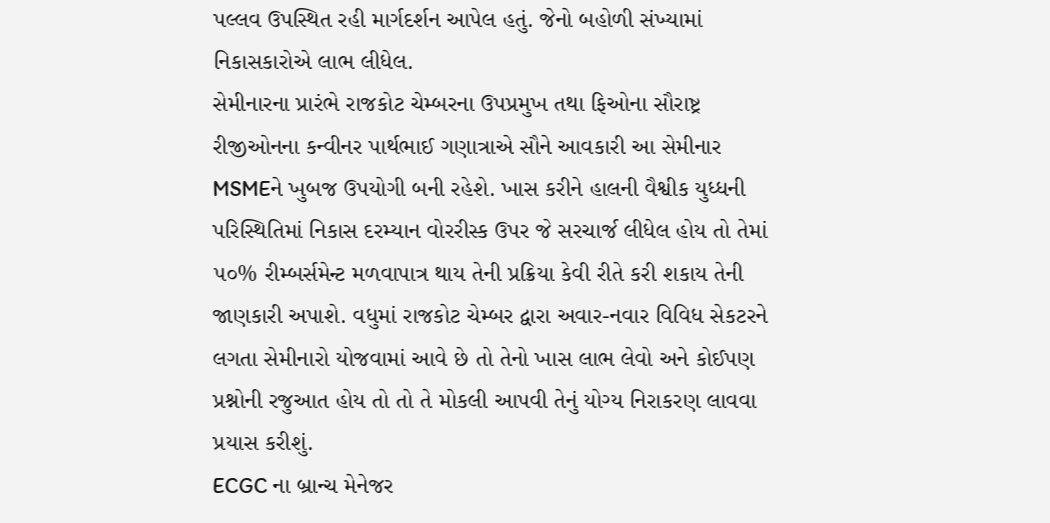પલ્લવ ઉપસ્થિત રહી માર્ગદર્શન આપેલ હતું. જેનો બહોળી સંખ્યામાં નિકાસકારોએ લાભ લીધેલ.
સેમીનારના પ્રારંભે રાજકોટ ચેમ્બરના ઉપપ્રમુખ તથા ફિઓના સૌરાષ્ટ્ર રીજીઓનના કન્વીનર પાર્થભાઈ ગણાત્રાએ સૌને આવકારી આ સેમીનાર MSMEને ખુબજ ઉપયોગી બની રહેશે. ખાસ કરીને હાલની વૈશ્વીક યુધ્ધની પરિસ્થિતિમાં નિકાસ દરમ્યાન વોરરીસ્ક ઉપર જે સરચાર્જ લીધેલ હોય તો તેમાં ૫૦% રીમ્બર્સમેન્ટ મળવાપાત્ર થાય તેની પ્રક્રિયા કેવી રીતે કરી શકાય તેની જાણકારી અપાશે. વધુમાં રાજકોટ ચેમ્બર દ્વારા અવાર-નવાર વિવિધ સેકટરને લગતા સેમીનારો યોજવામાં આવે છે તો તેનો ખાસ લાભ લેવો અને કોઈપણ પ્રશ્નોની રજુઆત હોય તો તો તે મોકલી આપવી તેનું યોગ્ય નિરાકરણ લાવવા પ્રયાસ કરીશું.
ECGC ના બ્રાન્ચ મેનેજર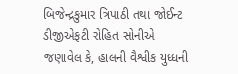બિજેન્દ્રકુમાર ત્રિપાઠી તથા જોઈન્ટ ડીજીએફટી રોહિત સોનીએ જણાવેલ કે, હાલની વૈશ્વીક યુધ્ધની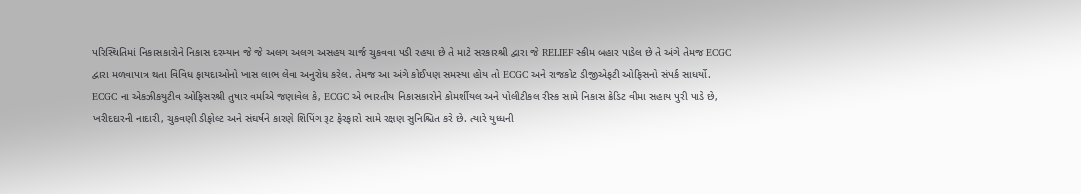પરિસ્થિતિમાં નિકાસકારોને નિકાસ દરમ્યાન જે જે અલગ અલગ અસહય ચાર્જ ચુકવવા પડી રહયા છે તે માટે સરકારશ્રી દ્વારા જે RELIEF સ્કીમ બહાર પાડેલ છે તે અંગે તેમજ ECGC દ્વારા મળવાપાત્ર થતા વિવિધ ફાયદાઓનો ખાસ લાભ લેવા અનુરોધ કરેલ. તેમજ આ અંગે કોઈપણ સમસ્યા હોય તો ECGC અને રાજકોટ ડીજીએફટી ઓફિસનો સંપર્ક સાધર્યો.
ECGC ના એકઝીકયુટીવ ઓફિસરશ્રી તુષાર વર્માએ જણાવેલ કે, ECGC એ ભારતીય નિકાસકારોને કોમર્શીયલ અને પોલીટીકલ રીસ્ક સામે નિકાસ ક્રેડિટ વીમા સહાય પુરી પાડે છે, ખરીદદારની નાદારી, ચુકવણી ડીફોલ્ટ અને સંઘર્ષને કારણે શિપિંગ રૂટ ફેરફારો સામે રક્ષણ સુનિશ્ચિત કરે છે. ત્યારે યુધ્ધની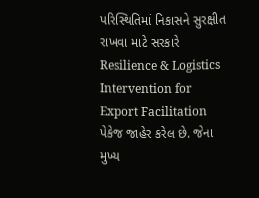પરિસ્થિતિમાં નિકાસને સુરક્ષીત રાખવા માટે સરકારે Resilience & Logistics Intervention for Export Facilitation પેકેજ જાહેર કરેલ છે. જેના મુખ્ય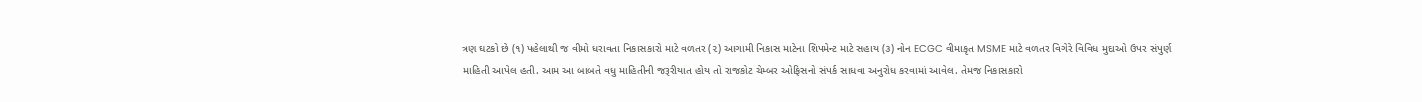ત્રણ ઘટકો છે (૧) પહેલાથી જ વીમો ધરાવતા નિકાસકારો માટે વળતર (૨) આગામી નિકાસ માટેના શિપમેન્ટ માટે સહાય (૩) નોન ECGC વીમાકૃત MSME માટે વળતર વિગેરે વિવિધ મુદાઓ ઉપર સંપુર્ણ માહિતી આપેલ હતી. આમ આ બાબતે વધુ માહિતીની જરૂરીયાત હોય તો રાજકોટ ચેમ્બર ઓફિસનો સંપર્ક સાધવા અનુરોધ કરવામાં આવેલ. તેમજ નિકાસકારો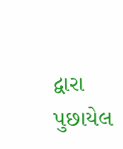દ્વારા પુછાયેલ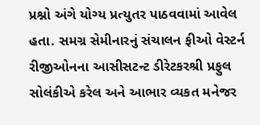પ્રશ્નો અંગે યોગ્ય પ્રત્યુતર પાઠવવામાં આવેલ હતા. સમગ્ર સેમીનારનું સંચાલન ફીઓ વેસ્ટર્ન રીજીઓનના આસીસટન્ટ ડીરેટકરશ્રી પ્રફુલ સોલંકીએ કરેલ અને આભાર વ્યકત મનેજર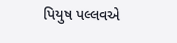પિયુષ પલ્લવએ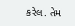કરેલ. તેમ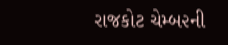રાજકોટ ચેમ્બ૨ની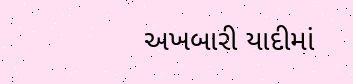અખબારી યાદીમાં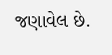જણાવેલ છે.